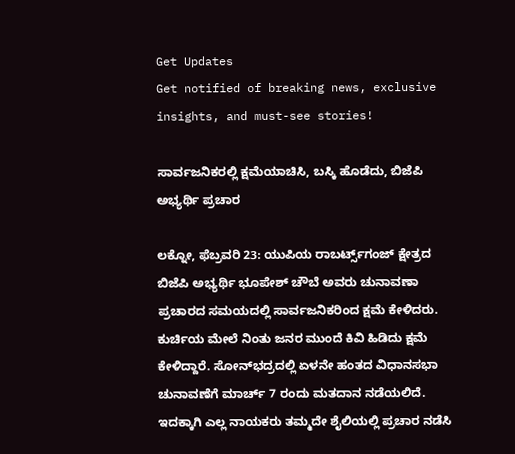Get Updates
Get notified of breaking news, exclusive insights, and must-see stories!

ಸಾರ್ವಜನಿಕರಲ್ಲಿ ಕ್ಷಮೆಯಾಚಿಸಿ, ಬಸ್ಕಿ ಹೊಡೆದು, ಬಿಜೆಪಿ ಅಭ್ಯರ್ಥಿ ಪ್ರಚಾರ

ಲಕ್ನೋ, ಫೆಬ್ರವರಿ 23: ಯುಪಿಯ ರಾಬರ್ಟ್ಸ್‌ಗಂಜ್ ಕ್ಷೇತ್ರದ ಬಿಜೆಪಿ ಅಭ್ಯರ್ಥಿ ಭೂಪೇಶ್ ಚೌಬೆ ಅವರು ಚುನಾವಣಾ ಪ್ರಚಾರದ ಸಮಯದಲ್ಲಿ ಸಾರ್ವಜನಿಕರಿಂದ ಕ್ಷಮೆ ಕೇಳಿದರು. ಕುರ್ಚಿಯ ಮೇಲೆ ನಿಂತು ಜನರ ಮುಂದೆ ಕಿವಿ ಹಿಡಿದು ಕ್ಷಮೆ ಕೇಳಿದ್ದಾರೆ. ಸೋನ್‌ಭದ್ರದಲ್ಲಿ ಏಳನೇ ಹಂತದ ವಿಧಾನಸಭಾ ಚುನಾವಣೆಗೆ ಮಾರ್ಚ್ 7 ರಂದು ಮತದಾನ ನಡೆಯಲಿದೆ. ಇದಕ್ಕಾಗಿ ಎಲ್ಲ ನಾಯಕರು ತಮ್ಮದೇ ಶೈಲಿಯಲ್ಲಿ ಪ್ರಚಾರ ನಡೆಸಿ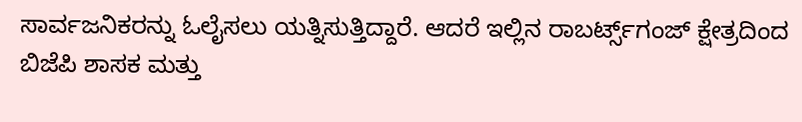ಸಾರ್ವಜನಿಕರನ್ನು ಓಲೈಸಲು ಯತ್ನಿಸುತ್ತಿದ್ದಾರೆ. ಆದರೆ ಇಲ್ಲಿನ ರಾಬರ್ಟ್ಸ್‌ಗಂಜ್ ಕ್ಷೇತ್ರದಿಂದ ಬಿಜೆಪಿ ಶಾಸಕ ಮತ್ತು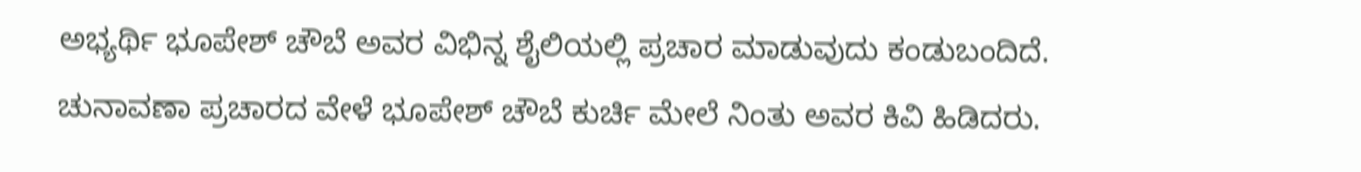ಅಭ್ಯರ್ಥಿ ಭೂಪೇಶ್ ಚೌಬೆ ಅವರ ವಿಭಿನ್ನ ಶೈಲಿಯಲ್ಲಿ ಪ್ರಚಾರ ಮಾಡುವುದು ಕಂಡುಬಂದಿದೆ. ಚುನಾವಣಾ ಪ್ರಚಾರದ ವೇಳೆ ಭೂಪೇಶ್ ಚೌಬೆ ಕುರ್ಚಿ ಮೇಲೆ ನಿಂತು ಅವರ ಕಿವಿ ಹಿಡಿದರು.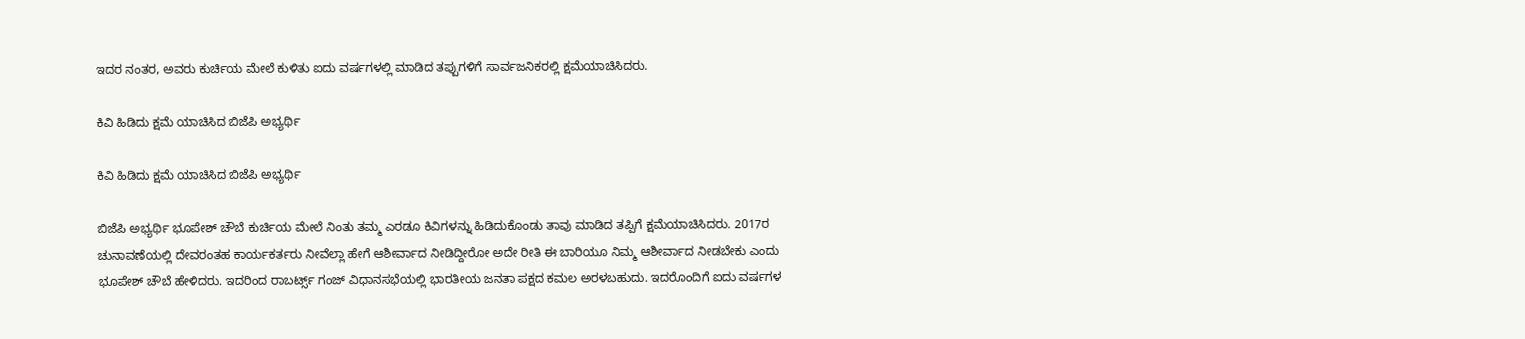ಇದರ ನಂತರ, ಅವರು ಕುರ್ಚಿಯ ಮೇಲೆ ಕುಳಿತು ಐದು ವರ್ಷಗಳಲ್ಲಿ ಮಾಡಿದ ತಪ್ಪುಗಳಿಗೆ ಸಾರ್ವಜನಿಕರಲ್ಲಿ ಕ್ಷಮೆಯಾಚಿಸಿದರು.

ಕಿವಿ ಹಿಡಿದು ಕ್ಷಮೆ ಯಾಚಿಸಿದ ಬಿಜೆಪಿ ಅಭ್ಯರ್ಥಿ

ಕಿವಿ ಹಿಡಿದು ಕ್ಷಮೆ ಯಾಚಿಸಿದ ಬಿಜೆಪಿ ಅಭ್ಯರ್ಥಿ

ಬಿಜೆಪಿ ಅಭ್ಯರ್ಥಿ ಭೂಪೇಶ್ ಚೌಬೆ ಕುರ್ಚಿಯ ಮೇಲೆ ನಿಂತು ತಮ್ಮ ಎರಡೂ ಕಿವಿಗಳನ್ನು ಹಿಡಿದುಕೊಂಡು ತಾವು ಮಾಡಿದ ತಪ್ಪಿಗೆ ಕ್ಷಮೆಯಾಚಿಸಿದರು. 2017ರ ಚುನಾವಣೆಯಲ್ಲಿ ದೇವರಂತಹ ಕಾರ್ಯಕರ್ತರು ನೀವೆಲ್ಲಾ ಹೇಗೆ ಆಶೀರ್ವಾದ ನೀಡಿದ್ದೀರೋ ಅದೇ ರೀತಿ ಈ ಬಾರಿಯೂ ನಿಮ್ಮ ಆಶೀರ್ವಾದ ನೀಡಬೇಕು ಎಂದು ಭೂಪೇಶ್ ಚೌಬೆ ಹೇಳಿದರು. ಇದರಿಂದ ರಾಬರ್ಟ್ಸ್ ಗಂಜ್ ವಿಧಾನಸಭೆಯಲ್ಲಿ ಭಾರತೀಯ ಜನತಾ ಪಕ್ಷದ ಕಮಲ ಅರಳಬಹುದು. ಇದರೊಂದಿಗೆ ಐದು ವರ್ಷಗಳ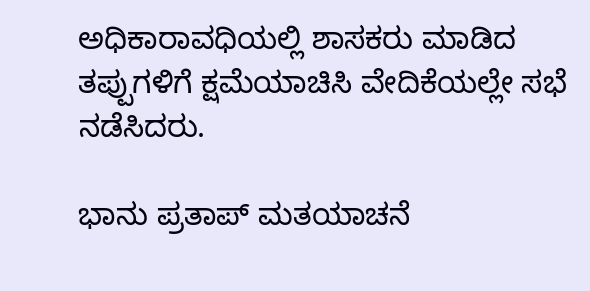ಅಧಿಕಾರಾವಧಿಯಲ್ಲಿ ಶಾಸಕರು ಮಾಡಿದ ತಪ್ಪುಗಳಿಗೆ ಕ್ಷಮೆಯಾಚಿಸಿ ವೇದಿಕೆಯಲ್ಲೇ ಸಭೆ ನಡೆಸಿದರು.

ಭಾನು ಪ್ರತಾಪ್ ಮತಯಾಚನೆ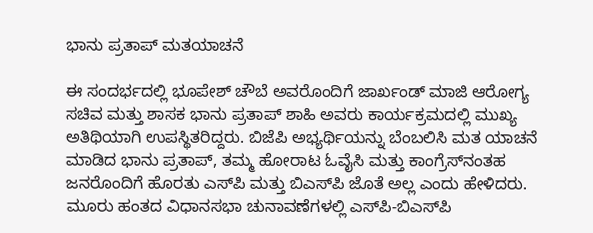ಭಾನು ಪ್ರತಾಪ್ ಮತಯಾಚನೆ

ಈ ಸಂದರ್ಭದಲ್ಲಿ ಭೂಪೇಶ್ ಚೌಬೆ ಅವರೊಂದಿಗೆ ಜಾರ್ಖಂಡ್ ಮಾಜಿ ಆರೋಗ್ಯ ಸಚಿವ ಮತ್ತು ಶಾಸಕ ಭಾನು ಪ್ರತಾಪ್ ಶಾಹಿ ಅವರು ಕಾರ್ಯಕ್ರಮದಲ್ಲಿ ಮುಖ್ಯ ಅತಿಥಿಯಾಗಿ ಉಪಸ್ಥಿತರಿದ್ದರು. ಬಿಜೆಪಿ ಅಭ್ಯರ್ಥಿಯನ್ನು ಬೆಂಬಲಿಸಿ ಮತ ಯಾಚನೆ ಮಾಡಿದ ಭಾನು ಪ್ರತಾಪ್, ತಮ್ಮ ಹೋರಾಟ ಓವೈಸಿ ಮತ್ತು ಕಾಂಗ್ರೆಸ್‌ನಂತಹ ಜನರೊಂದಿಗೆ ಹೊರತು ಎಸ್‌ಪಿ ಮತ್ತು ಬಿಎಸ್‌ಪಿ ಜೊತೆ ಅಲ್ಲ ಎಂದು ಹೇಳಿದರು. ಮೂರು ಹಂತದ ವಿಧಾನಸಭಾ ಚುನಾವಣೆಗಳಲ್ಲಿ ಎಸ್‌ಪಿ-ಬಿಎಸ್‌ಪಿ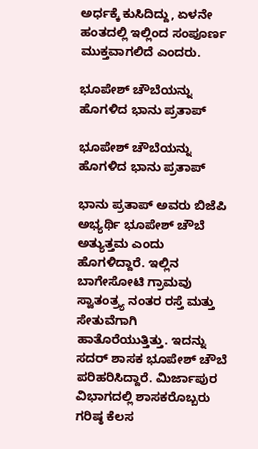ಅರ್ಧಕ್ಕೆ ಕುಸಿದಿದ್ದು, ಏಳನೇ ಹಂತದಲ್ಲಿ ಇಲ್ಲಿಂದ ಸಂಪೂರ್ಣ ಮುಕ್ತವಾಗಲಿದೆ ಎಂದರು.

ಭೂಪೇಶ್ ಚೌಬೆಯನ್ನು ಹೊಗಳಿದ ಭಾನು ಪ್ರತಾಪ್

ಭೂಪೇಶ್ ಚೌಬೆಯನ್ನು ಹೊಗಳಿದ ಭಾನು ಪ್ರತಾಪ್

ಭಾನು ಪ್ರತಾಪ್ ಅವರು ಬಿಜೆಪಿ ಅಭ್ಯರ್ಥಿ ಭೂಪೇಶ್ ಚೌಬೆ ಅತ್ಯುತ್ತಮ ಎಂದು ಹೊಗಳಿದ್ದಾರೆ. ಇಲ್ಲಿನ ಬಾಗೇಸೋಟಿ ಗ್ರಾಮವು ಸ್ವಾತಂತ್ರ್ಯ ನಂತರ ರಸ್ತೆ ಮತ್ತು ಸೇತುವೆಗಾಗಿ ಹಾತೊರೆಯುತ್ತಿತ್ತು. ಇದನ್ನು ಸದರ್ ಶಾಸಕ ಭೂಪೇಶ್ ಚೌಬೆ ಪರಿಹರಿಸಿದ್ದಾರೆ. ಮಿರ್ಜಾಪುರ ವಿಭಾಗದಲ್ಲಿ ಶಾಸಕರೊಬ್ಬರು ಗರಿಷ್ಠ ಕೆಲಸ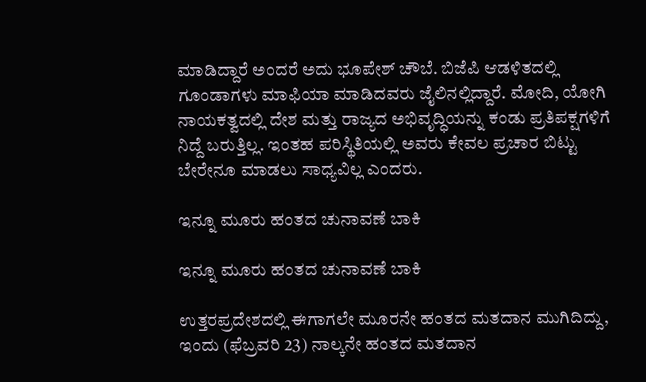ಮಾಡಿದ್ದಾರೆ ಅಂದರೆ ಅದು ಭೂಪೇಶ್ ಚೌಬೆ. ಬಿಜೆಪಿ ಆಡಳಿತದಲ್ಲಿ ಗೂಂಡಾಗಳು ಮಾಫಿಯಾ ಮಾಡಿದವರು ಜೈಲಿನಲ್ಲಿದ್ದಾರೆ. ಮೋದಿ, ಯೋಗಿ ನಾಯಕತ್ವದಲ್ಲಿ ದೇಶ ಮತ್ತು ರಾಜ್ಯದ ಅಭಿವೃದ್ಧಿಯನ್ನು ಕಂಡು ಪ್ರತಿಪಕ್ಷಗಳಿಗೆ ನಿದ್ದೆ ಬರುತ್ತಿಲ್ಲ. ಇಂತಹ ಪರಿಸ್ಥಿತಿಯಲ್ಲಿ ಅವರು ಕೇವಲ ಪ್ರಚಾರ ಬಿಟ್ಟು ಬೇರೇನೂ ಮಾಡಲು ಸಾಧ್ಯವಿಲ್ಲ ಎಂದರು.

ಇನ್ನೂ ಮೂರು ಹಂತದ ಚುನಾವಣೆ ಬಾಕಿ

ಇನ್ನೂ ಮೂರು ಹಂತದ ಚುನಾವಣೆ ಬಾಕಿ

ಉತ್ತರಪ್ರದೇಶದಲ್ಲಿ ಈಗಾಗಲೇ ಮೂರನೇ ಹಂತದ ಮತದಾನ ಮುಗಿದಿದ್ದು, ಇಂದು (ಫೆಬ್ರವರಿ 23) ನಾಲ್ಕನೇ ಹಂತದ ಮತದಾನ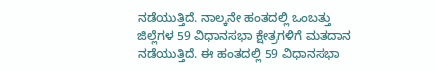ನಡೆಯುತ್ತಿದೆ. ನಾಲ್ಕನೇ ಹಂತದಲ್ಲಿ ಒಂಬತ್ತು ಜಿಲ್ಲೆಗಳ 59 ವಿಧಾನಸಭಾ ಕ್ಷೇತ್ರಗಳಿಗೆ ಮತದಾನ ನಡೆಯುತ್ತಿದೆ. ಈ ಹಂತದಲ್ಲಿ 59 ವಿಧಾನಸಭಾ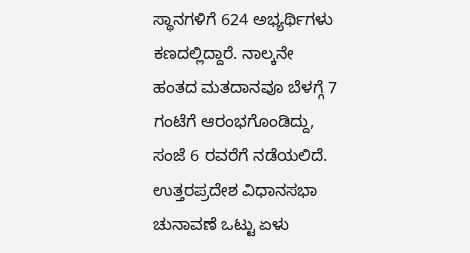ಸ್ಥಾನಗಳಿಗೆ 624 ಅಭ್ಯರ್ಥಿಗಳು ಕಣದಲ್ಲಿದ್ದಾರೆ. ನಾಲ್ಕನೇ ಹಂತದ ಮತದಾನವೂ ಬೆಳಗ್ಗೆ 7 ಗಂಟೆಗೆ ಆರಂಭಗೊಂಡಿದ್ದು, ಸಂಜೆ 6 ರವರೆಗೆ ನಡೆಯಲಿದೆ. ಉತ್ತರಪ್ರದೇಶ ವಿಧಾನಸಭಾ ಚುನಾವಣೆ ಒಟ್ಟು ಏಳು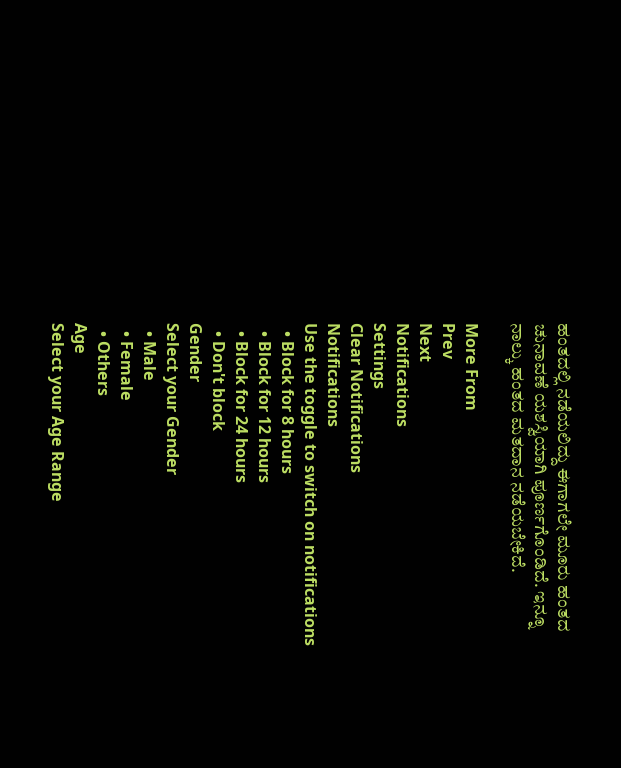ಹಂತದಲ್ಲಿ ನಡೆಯಲಿದ್ದು ಈಗಾಗಲೇ ಮೂರು ಹಂತದ ಚುನಾವಣೆ ಯಶಸ್ವಿಯಾಗಿ ಪೂರ್ಣಗೊಂಡಿದೆ. ಇನ್ನೂ ನಾಲ್ಕು ಹಂತದ ಮತದಾನ ನಡೆಯಬೇಕಿದೆ.

More From
Prev
Next
Notifications
Settings
Clear Notifications
Notifications
Use the toggle to switch on notifications
  • Block for 8 hours
  • Block for 12 hours
  • Block for 24 hours
  • Don't block
Gender
Select your Gender
  • Male
  • Female
  • Others
Age
Select your Age Range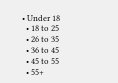• Under 18
  • 18 to 25
  • 26 to 35
  • 36 to 45
  • 45 to 55
  • 55+